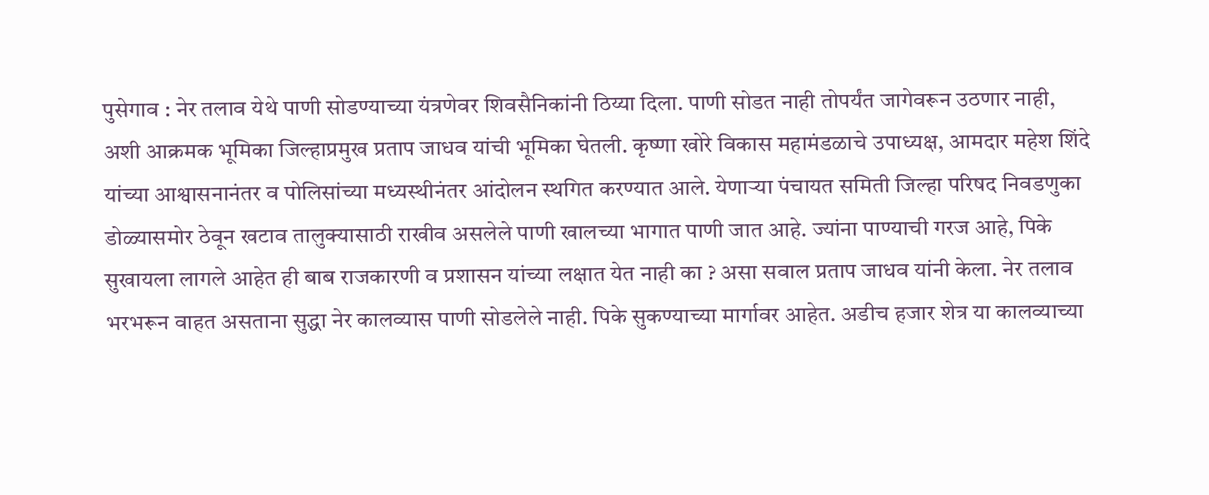पुसेगाव : नेर तलाव येथे पाणी सोडण्याच्या यंत्रणेवर शिवसैनिकांनी ठिय्या दिला. पाणी सोडत नाही तोपर्यंत जागेवरून उठणार नाही, अशी आक्रमक भूमिका जिल्हाप्रमुख प्रताप जाधव यांची भूमिका घेतली. कृष्णा खोरे विकास महामंडळाचे उपाध्यक्ष, आमदार महेश शिंदे यांच्या आश्वासनानंतर व पोलिसांच्या मध्यस्थीनंतर आंदोलन स्थगित करण्यात आले. येणाऱ्या पंचायत समिती जिल्हा परिषद निवडणुका डोळ्यासमोर ठेवून खटाव तालुक्यासाठी राखीव असलेले पाणी खालच्या भागात पाणी जात आहे. ज्यांना पाण्याची गरज आहे, पिके सुखायला लागले आहेत ही बाब राजकारणी व प्रशासन यांच्या लक्षात येत नाही का ? असा सवाल प्रताप जाधव यांनी केला. नेर तलाव भरभरून वाहत असताना सुद्धा नेर कालव्यास पाणी सोडलेले नाही. पिके सुकण्याच्या मार्गावर आहेत. अडीच हजार शेत्र या कालव्याच्या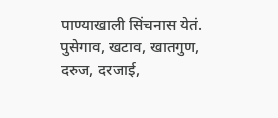पाण्याखाली सिंचनास येतं. पुसेगाव, खटाव, खातगुण, दरुज, दरजाई,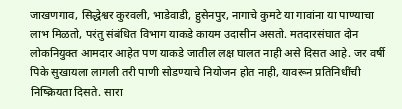जाखणगाव, सिद्धेश्वर कुरवली, भाडेवाडी, हुसेनपुर, नागाचे कुमटे या गावांना या पाण्याचा लाभ मिळतो, परंतु संबंधित विभाग याकडे कायम उदासीन असतो. मतदारसंघात दोन लोकनियुक्त आमदार आहेत पण याकडे जातील लक्ष घालत नाही असे दिसत आहे. जर वर्षी पिके सुखायला लागली तरी पाणी सोडण्याचे नियोजन होत नाही, यावरून प्रतिनिधींची निष्क्रियता दिसते. सारा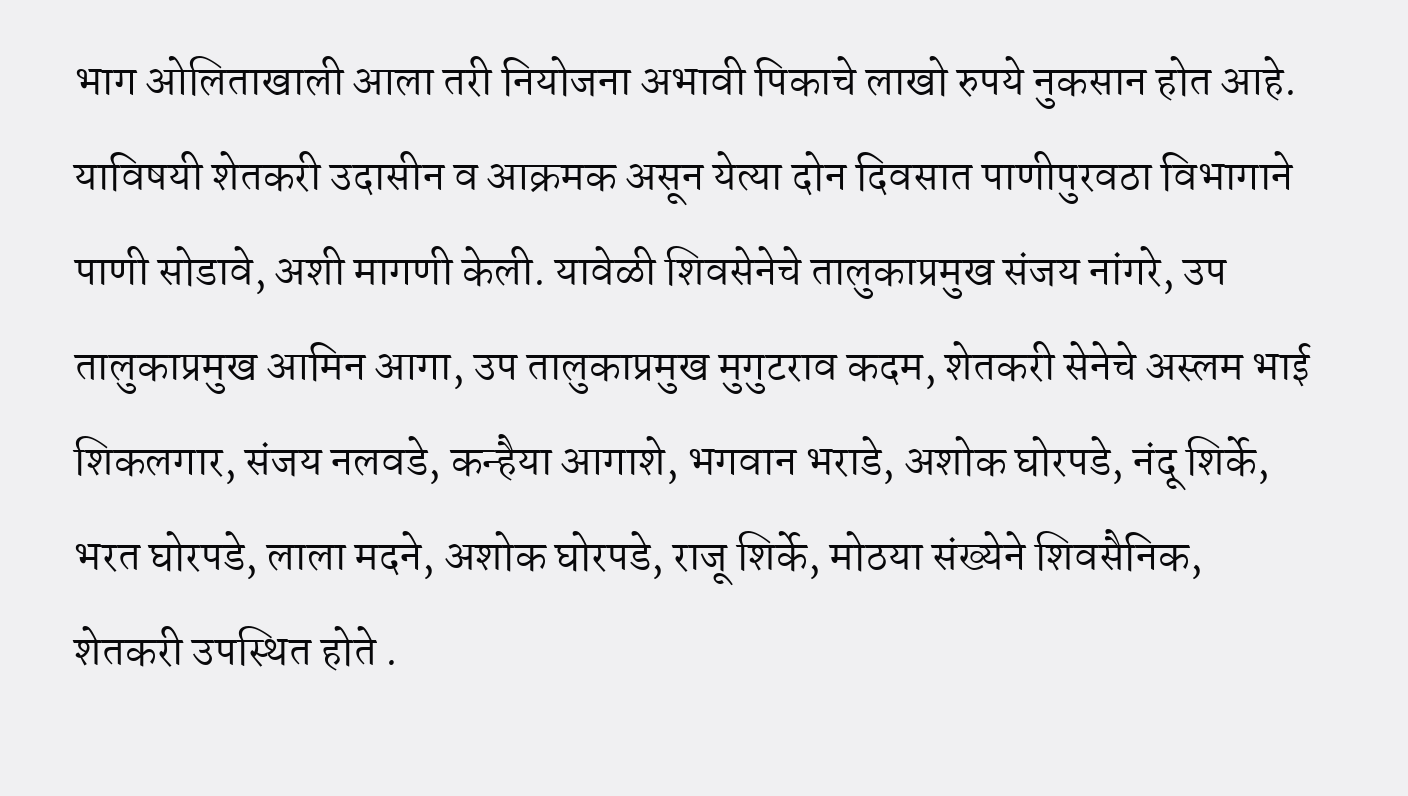भाग ओलिताखाली आला तरी नियोजना अभावी पिकाचे लाखो रुपये नुकसान होत आहे. याविषयी शेतकरी उदासीन व आक्रमक असून येत्या दोन दिवसात पाणीपुरवठा विभागाने पाणी सोडावे, अशी मागणी केली. यावेळी शिवसेनेचे तालुकाप्रमुख संजय नांगरे, उप तालुकाप्रमुख आमिन आगा, उप तालुकाप्रमुख मुगुटराव कदम, शेतकरी सेनेचे अस्लम भाई शिकलगार, संजय नलवडे, कन्हैया आगाशे, भगवान भराडे, अशोक घोरपडे, नंदू शिर्के, भरत घोरपडे, लाला मदने, अशोक घोरपडे, राजू शिर्के, मोठया संख्येने शिवसैनिक, शेतकरी उपस्थित होते .